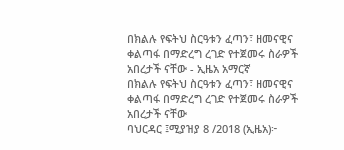በክልሉ የፍትህ ስርዓቱን ፈጣን፣ ዘመናዊና ቀልጣፋ በማድረግ ረገድ የተጀመሩ ስራዎች አበረታች ናቸው - ኢዜአ አማርኛ
በክልሉ የፍትህ ስርዓቱን ፈጣን፣ ዘመናዊና ቀልጣፋ በማድረግ ረገድ የተጀመሩ ስራዎች አበረታች ናቸው
ባህርዳር ፤ሚያዝያ 8 /2018 (ኢዜአ)፦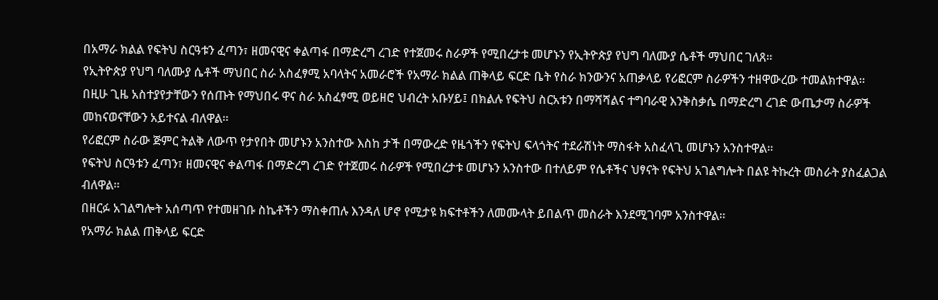በአማራ ክልል የፍትህ ስርዓቱን ፈጣን፣ ዘመናዊና ቀልጣፋ በማድረግ ረገድ የተጀመሩ ስራዎች የሚበረታቱ መሆኑን የኢትዮጵያ የህግ ባለሙያ ሴቶች ማህበር ገለጸ።
የኢትዮጵያ የህግ ባለሙያ ሴቶች ማህበር ስራ አስፈፃሚ አባላትና አመራሮች የአማራ ክልል ጠቅላይ ፍርድ ቤት የስራ ክንውንና አጠቃላይ የሪፎርም ስራዎችን ተዘዋውረው ተመልክተዋል።
በዚሁ ጊዜ አስተያየታቸውን የሰጡት የማህበሩ ዋና ስራ አስፈፃሚ ወይዘሮ ህብረት አቡሃይ፤ በክልሉ የፍትህ ስርአቱን በማሻሻልና ተግባራዊ እንቅስቃሴ በማድረግ ረገድ ውጤታማ ስራዎች መከናወናቸውን አይተናል ብለዋል።
የሪፎርም ስራው ጅምር ትልቅ ለውጥ የታየበት መሆኑን አንስተው እስከ ታች በማውረድ የዜጎችን የፍትህ ፍላጎትና ተደራሽነት ማስፋት አስፈላጊ መሆኑን አንስተዋል።
የፍትህ ስርዓቱን ፈጣን፣ ዘመናዊና ቀልጣፋ በማድረግ ረገድ የተጀመሩ ስራዎች የሚበረታቱ መሆኑን አንስተው በተለይም የሴቶችና ህፃናት የፍትህ አገልግሎት በልዩ ትኩረት መስራት ያስፈልጋል ብለዋል።
በዘርፉ አገልግሎት አሰጣጥ የተመዘገቡ ስኬቶችን ማስቀጠሉ እንዳለ ሆኖ የሚታዩ ክፍተቶችን ለመሙላት ይበልጥ መስራት እንደሚገባም አንስተዋል።
የአማራ ክልል ጠቅላይ ፍርድ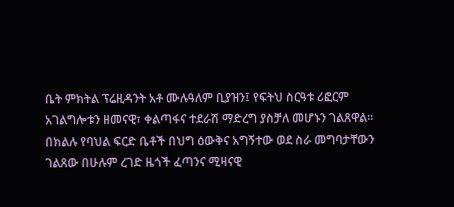ቤት ምክትል ፕሬዚዳንት አቶ ሙሉዓለም ቢያዝን፤ የፍትህ ስርዓቱ ሪፎርም አገልግሎቱን ዘመናዊ፣ ቀልጣፋና ተደራሽ ማድረግ ያስቻለ መሆኑን ገልጸዋል።
በክልሉ የባህል ፍርድ ቤቶች በህግ ዕውቅና አግኝተው ወደ ስራ መግባታቸውን ገልጸው በሁሉም ረገድ ዜጎች ፈጣንና ሚዛናዊ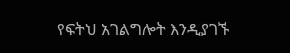የፍትህ አገልግሎት እንዲያገኙ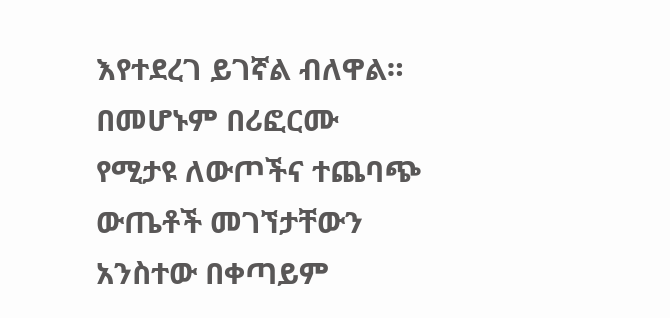እየተደረገ ይገኛል ብለዋል።
በመሆኑም በሪፎርሙ የሚታዩ ለውጦችና ተጨባጭ ውጤቶች መገኘታቸውን አንስተው በቀጣይም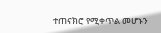ተጠናክሮ የሚቀጥል መሆኑን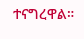ተናግረዋል።